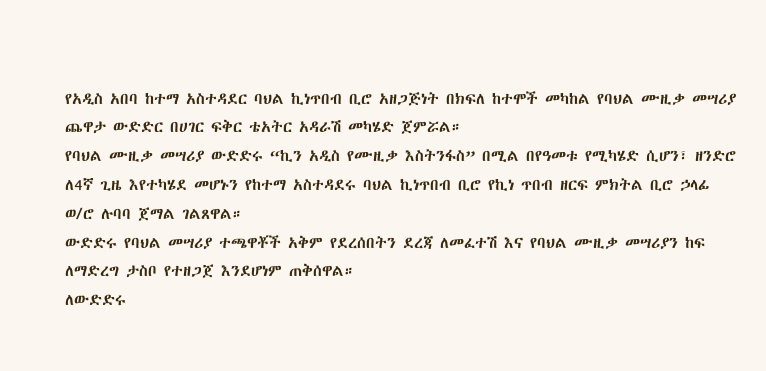የአዲስ አበባ ከተማ አስተዳደር ባህል ኪነጥበብ ቢሮ አዘጋጅነት በክፍለ ከተሞች መካከል የባህል ሙዚቃ መሣሪያ ጨዋታ ውድድር በሀገር ፍቅር ቴአትር አዳራሽ መካሄድ ጀምሯል።
የባህል ሙዚቃ መሣሪያ ውድድሩ “ኪን አዲስ የሙዚቃ እስትንፋስ” በሚል በየዓመቱ የሚካሄድ ሲሆን፣ ዘንድሮ ለ4ኛ ጊዜ እየተካሄደ መሆኑን የከተማ አስተዳደሩ ባህል ኪነጥበብ ቢሮ የኪነ ጥበብ ዘርፍ ምክትል ቢሮ ኃላፊ ወ/ሮ ሉባባ ጀማል ገልጸዋል።
ውድድሩ የባህል መሣሪያ ተጫዋቾች አቅም የደረሰበትን ደረጃ ለመፈተሽ እና የባህል ሙዚቃ መሣሪያን ከፍ ለማድረግ ታስቦ የተዘጋጀ እንደሆነም ጠቅሰዋል።
ለውድድሩ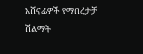አሸናፊዎች የማበረታቻ ሽልማት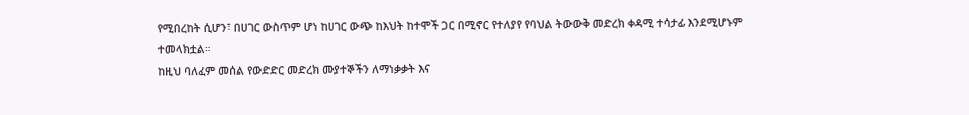የሚበረከት ሲሆን፣ በሀገር ውስጥም ሆነ ከሀገር ውጭ ከእህት ከተሞች ጋር በሚኖር የተለያየ የባህል ትውውቅ መድረክ ቀዳሚ ተሳታፊ እንደሚሆኑም ተመላክቷል።
ከዚህ ባለፈም መሰል የውድድር መድረክ ሙያተኞችን ለማነቃቃት እና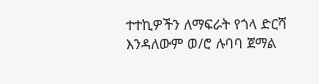ተተኪዎችን ለማፍራት የጎላ ድርሻ እንዳለውም ወ/ሮ ሉባባ ጀማል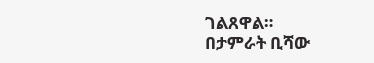ገልጸዋል።
በታምራት ቢሻው